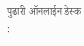पुढारी ऑनलाईन डेस्क :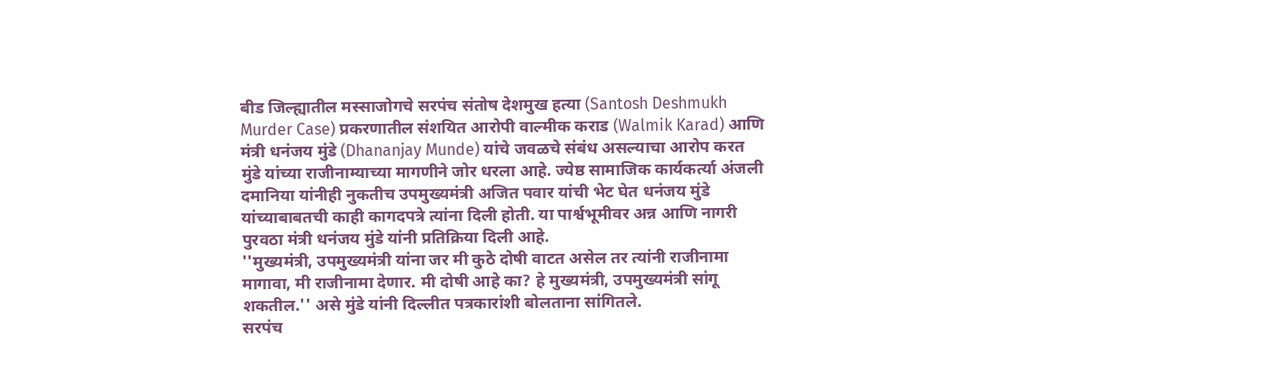बीड जिल्ह्यातील मस्साजोगचे सरपंच संतोष देशमुख हत्या (Santosh Deshmukh Murder Case) प्रकरणातील संशयित आरोपी वाल्मीक कराड (Walmik Karad) आणि मंत्री धनंजय मुंडे (Dhananjay Munde) यांचे जवळचे संबंध असल्याचा आरोप करत मुंडे यांच्या राजीनाम्याच्या मागणीने जोर धरला आहे. ज्येष्ठ सामाजिक कार्यकर्त्या अंजली दमानिया यांनीही नुकतीच उपमुख्यमंत्री अजित पवार यांची भेट घेत धनंजय मुंडे यांच्याबाबतची काही कागदपत्रे त्यांना दिली होती. या पार्श्वभूमीवर अन्न आणि नागरी पुरवठा मंत्री धनंजय मुंडे यांनी प्रतिक्रिया दिली आहे.
''मुख्यमंत्री, उपमुख्यमंत्री यांना जर मी कुठे दोषी वाटत असेल तर त्यांनी राजीनामा मागावा, मी राजीनामा देणार. मी दोषी आहे का? हे मुख्यमंत्री, उपमुख्यमंत्री सांगू शकतील.'' असे मुंडे यांनी दिल्लीत पत्रकारांशी बोलताना सांगितले.
सरपंच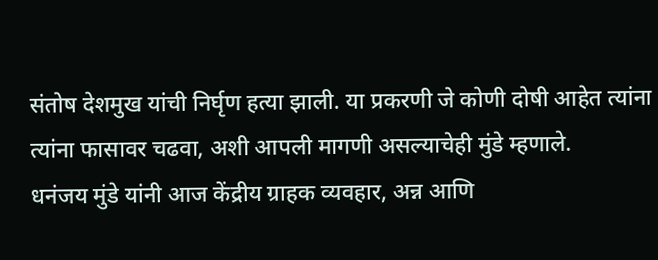संतोष देशमुख यांची निर्घृण हत्या झाली. या प्रकरणी जे कोणी दोषी आहेत त्यांना त्यांना फासावर चढवा, अशी आपली मागणी असल्याचेही मुंडे म्हणाले.
धनंजय मुंडे यांनी आज केंद्रीय ग्राहक व्यवहार, अन्न आणि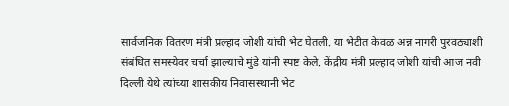सार्वजनिक वितरण मंत्री प्रल्हाद जोशी यांची भेट घेतली. या भेटीत केवळ अन्न नागरी पुरवठ्याशी संबंधित समस्येवर चर्चा झाल्याचे मुंडे यांनी स्पष्ट केले. केंद्रीय मंत्री प्रल्हाद जोशी यांची आज नवी दिल्ली येथे त्यांच्या शासकीय निवासस्थानी भेट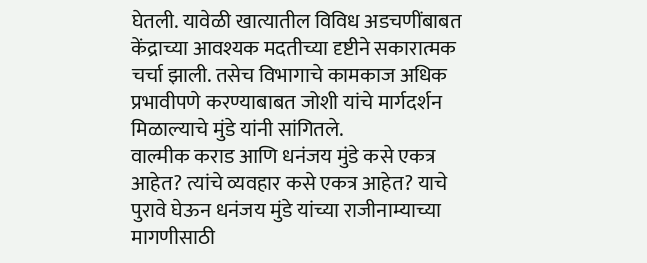घेतली. यावेळी खात्यातील विविध अडचणींबाबत केंद्राच्या आवश्यक मदतीच्या दृष्टीने सकारात्मक चर्चा झाली. तसेच विभागाचे कामकाज अधिक प्रभावीपणे करण्याबाबत जोशी यांचे मार्गदर्शन मिळाल्याचे मुंडे यांनी सांगितले.
वाल्मीक कराड आणि धनंजय मुंडे कसे एकत्र आहेत? त्यांचे व्यवहार कसे एकत्र आहेत? याचे पुरावे घेऊन धनंजय मुंडे यांच्या राजीनाम्याच्या मागणीसाठी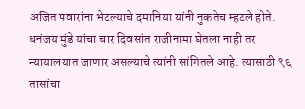अजित पवारांना भेटल्याचे दमानिया यांनी नुकतेच म्हटले होते. धनंजय मुंडे यांचा चार दिवसांत राजीनामा घेतला नाही तर न्यायालयात जाणार असल्याचे त्यांनी सांगितले आहे. त्यासाठी ९६ तासांचा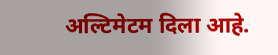अल्टिमेटम दिला आहे.